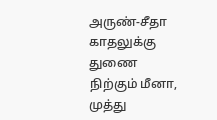அருண்-சீதா காதலுக்கு துணை நிற்கும் மீனா, முத்து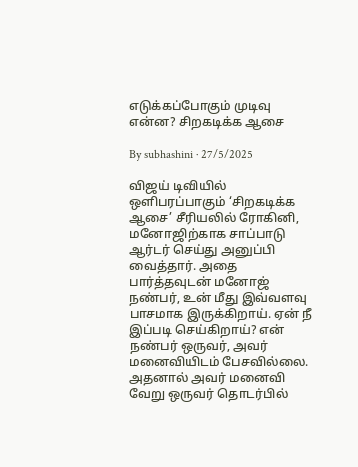எடுக்கப்போகும் முடிவு என்ன? சிறகடிக்க ஆசை

By subhashini · 27/5/2025

விஜய் டிவியில் ஒளிபரப்பாகும் ‘சிறகடிக்க ஆசை’ சீரியலில் ரோகினி, மனோஜிற்காக சாப்பாடு ஆர்டர் செய்து அனுப்பி வைத்தார். அதை பார்த்தவுடன் மனோஜ் நண்பர், உன் மீது இவ்வளவு பாசமாக இருக்கிறாய். ஏன் நீ இப்படி செய்கிறாய்? என் நண்பர் ஒருவர், அவர் மனைவியிடம் பேசவில்லை. அதனால் அவர் மனைவி வேறு ஒருவர் தொடர்பில்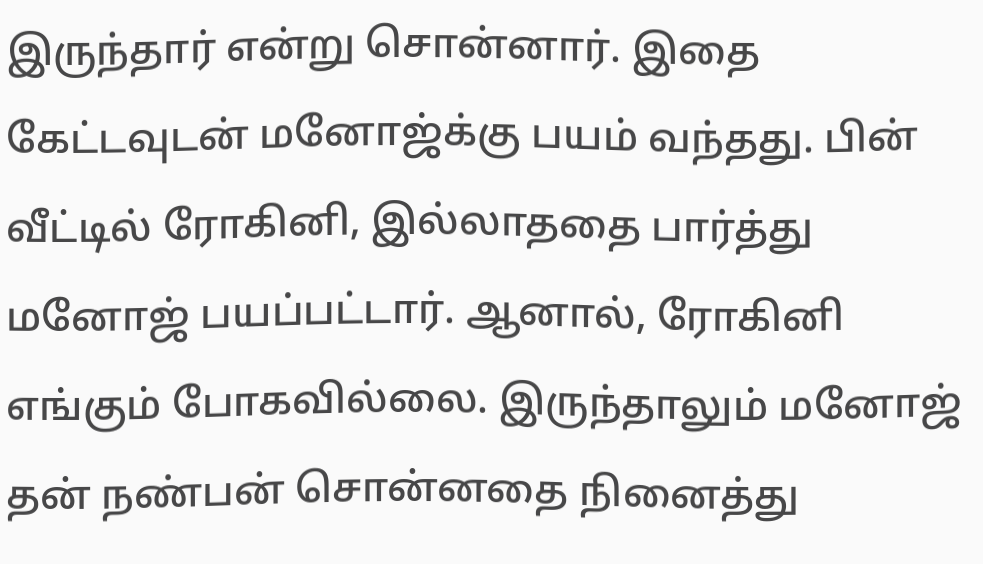இருந்தார் என்று சொன்னார். இதை கேட்டவுடன் மனோஜ்க்கு பயம் வந்தது. பின் வீட்டில் ரோகினி, இல்லாததை பார்த்து மனோஜ் பயப்பட்டார். ஆனால், ரோகினி எங்கும் போகவில்லை. இருந்தாலும் மனோஜ் தன் நண்பன் சொன்னதை நினைத்து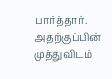பார்த்தார். அதற்குப்பின் முத்துவிடம்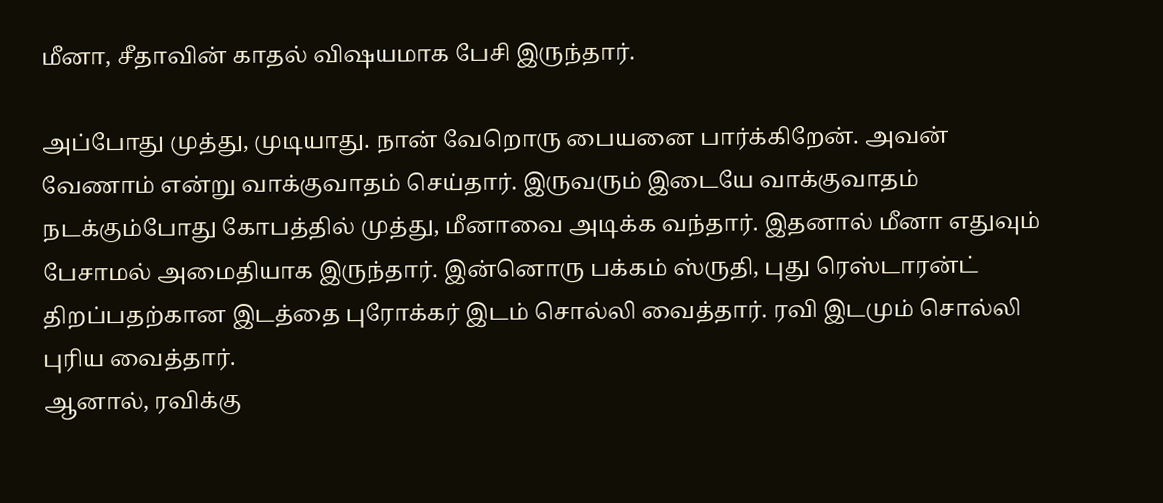மீனா, சீதாவின் காதல் விஷயமாக பேசி இருந்தார்.

அப்போது முத்து, முடியாது. நான் வேறொரு பையனை பார்க்கிறேன். அவன் வேணாம் என்று வாக்குவாதம் செய்தார். இருவரும் இடையே வாக்குவாதம் நடக்கும்போது கோபத்தில் முத்து, மீனாவை அடிக்க வந்தார். இதனால் மீனா எதுவும் பேசாமல் அமைதியாக இருந்தார். இன்னொரு பக்கம் ஸ்ருதி, புது ரெஸ்டாரன்ட் திறப்பதற்கான இடத்தை புரோக்கர் இடம் சொல்லி வைத்தார். ரவி இடமும் சொல்லி புரிய வைத்தார்.
ஆனால், ரவிக்கு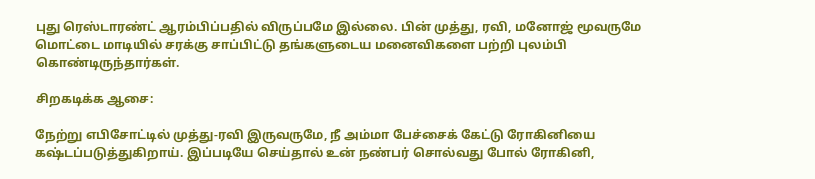புது ரெஸ்டாரண்ட் ஆரம்பிப்பதில் விருப்பமே இல்லை. பின் முத்து, ரவி, மனோஜ் மூவருமே மொட்டை மாடியில் சரக்கு சாப்பிட்டு தங்களுடைய மனைவிகளை பற்றி புலம்பி கொண்டிருந்தார்கள்.

சிறகடிக்க ஆசை:

நேற்று எபிசோட்டில் முத்து-ரவி இருவருமே, நீ அம்மா பேச்சைக் கேட்டு ரோகினியை கஷ்டப்படுத்துகிறாய். இப்படியே செய்தால் உன் நண்பர் சொல்வது போல் ரோகினி,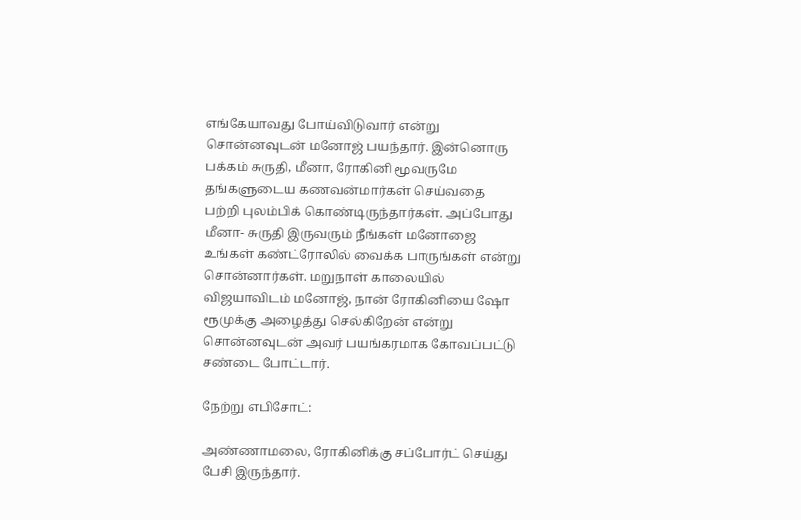எங்கேயாவது போய்விடுவார் என்று சொன்னவுடன் மனோஜ் பயந்தார். இன்னொரு பக்கம் சுருதி, மீனா, ரோகினி மூவருமே தங்களுடைய கணவன்மார்கள் செய்வதை பற்றி புலம்பிக் கொண்டிருந்தார்கள். அப்போது மீனா- சுருதி இருவரும் நீங்கள் மனோஜை உங்கள் கண்ட்ரோலில் வைக்க பாருங்கள் என்று சொன்னார்கள். மறுநாள் காலையில் விஜயாவிடம் மனோஜ், நான் ரோகினியை ஷோ ரூமுக்கு அழைத்து செல்கிறேன் என்று சொன்னவுடன் அவர் பயங்கரமாக கோவப்பட்டு சண்டை போட்டார்.

நேற்று எபிசோட்:

அண்ணாமலை, ரோகினிக்கு சப்போர்ட் செய்து பேசி இருந்தார்.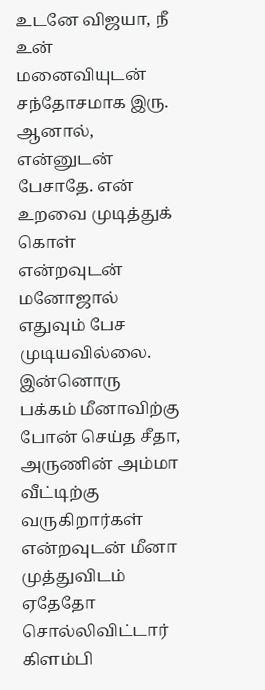உடனே விஜயா, நீ உன் மனைவியுடன் சந்தோசமாக இரு. ஆனால், என்னுடன் பேசாதே. என் உறவை முடித்துக் கொள் என்றவுடன் மனோஜால் எதுவும் பேச முடியவில்லை. இன்னொரு பக்கம் மீனாவிற்கு போன் செய்த சீதா, அருணின் அம்மா வீட்டிற்கு வருகிறார்கள் என்றவுடன் மீனா முத்துவிடம் ஏதேதோ சொல்லிவிட்டார் கிளம்பி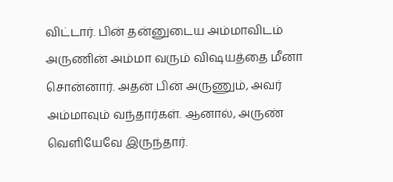விட்டார். பின் தன்னுடைய அம்மாவிடம் அருணின் அம்மா வரும் விஷயத்தை மீனா சொன்னார். அதன் பின் அருணும், அவர் அம்மாவும் வந்தார்கள். ஆனால், அருண் வெளியேவே இருந்தார்.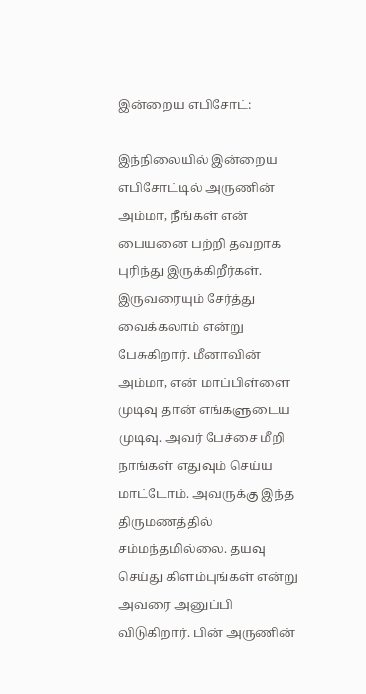இன்றைய எபிசோட்:

இந்நிலையில் இன்றைய எபிசோட்டில் அருணின் அம்மா, நீங்கள் என் பையனை பற்றி தவறாக புரிந்து இருக்கிறீர்கள். இருவரையும் சேர்த்து வைக்கலாம் என்று பேசுகிறார். மீனாவின் அம்மா, என் மாப்பிள்ளை முடிவு தான் எங்களுடைய முடிவு. அவர் பேச்சை மீறி நாங்கள் எதுவும் செய்ய மாட்டோம். அவருக்கு இந்த திருமணத்தில் சம்மந்தமில்லை. தயவு செய்து கிளம்புங்கள் என்று அவரை அனுப்பி விடுகிறார். பின் அருணின்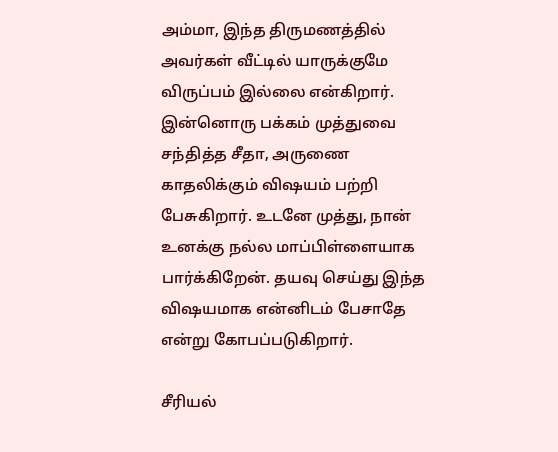அம்மா, இந்த திருமணத்தில் அவர்கள் வீட்டில் யாருக்குமே விருப்பம் இல்லை என்கிறார். இன்னொரு பக்கம் முத்துவை சந்தித்த சீதா, அருணை காதலிக்கும் விஷயம் பற்றி பேசுகிறார். உடனே முத்து, நான் உனக்கு நல்ல மாப்பிள்ளையாக பார்க்கிறேன். தயவு செய்து இந்த விஷயமாக என்னிடம் பேசாதே என்று கோபப்படுகிறார்.

சீரியல்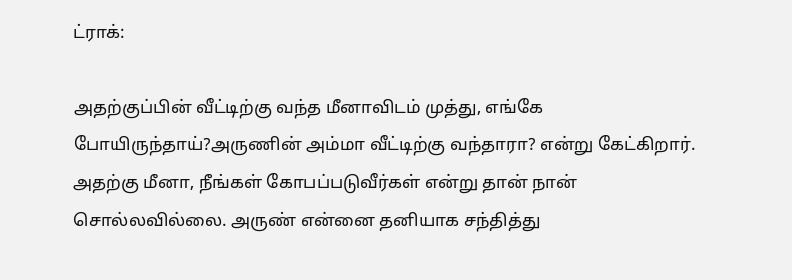ட்ராக்:

அதற்குப்பின் வீட்டிற்கு வந்த மீனாவிடம் முத்து, எங்கே போயிருந்தாய்?அருணின் அம்மா வீட்டிற்கு வந்தாரா? என்று கேட்கிறார். அதற்கு மீனா, நீங்கள் கோபப்படுவீர்கள் என்று தான் நான் சொல்லவில்லை. அருண் என்னை தனியாக சந்தித்து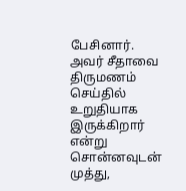பேசினார். அவர் சீதாவை திருமணம் செய்தில் உறுதியாக இருக்கிறார் என்று சொன்னவுடன் முத்து,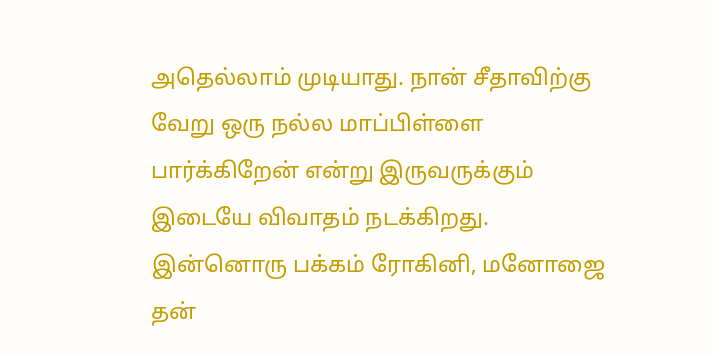அதெல்லாம் முடியாது. நான் சீதாவிற்கு வேறு ஒரு நல்ல மாப்பிள்ளை பார்க்கிறேன் என்று இருவருக்கும் இடையே விவாதம் நடக்கிறது. இன்னொரு பக்கம் ரோகினி, மனோஜை தன்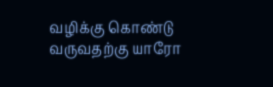வழிக்கு கொண்டு வருவதற்கு யாரோ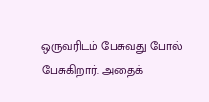ஒருவரிடம் பேசுவது போல் பேசுகிறார். அதைக்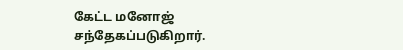கேட்ட மனோஜ் சந்தேகப்படுகிறார்.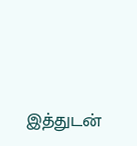இத்துடன்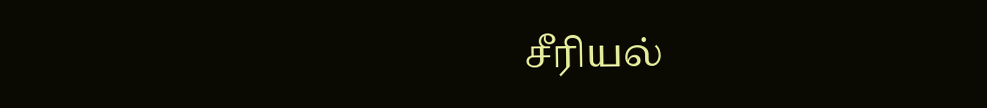சீரியல்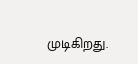முடிகிறது.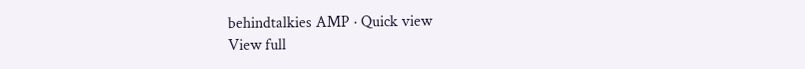behindtalkies AMP · Quick view
View full